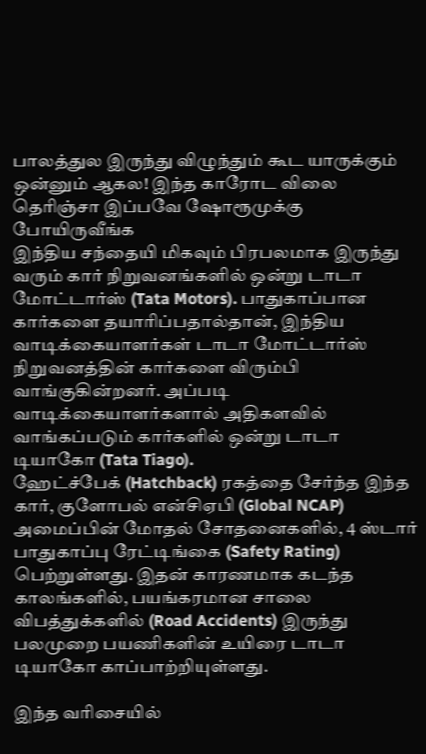பாலத்துல இருந்து விழுந்தும் கூட யாருக்கும் ஒன்னும் ஆகல! இந்த காரோட விலை தெரிஞ்சா இப்பவே ஷோரூமுக்கு போயிருவீங்க
இந்திய சந்தையி மிகவும் பிரபலமாக இருந்து வரும் கார் நிறுவனங்களில் ஒன்று டாடா மோட்டார்ஸ் (Tata Motors). பாதுகாப்பான கார்களை தயாரிப்பதால்தான், இந்திய வாடிக்கையாளர்கள் டாடா மோட்டார்ஸ் நிறுவனத்தின் கார்களை விரும்பி வாங்குகின்றனர். அப்படி வாடிக்கையாளர்களால் அதிகளவில் வாங்கப்படும் கார்களில் ஒன்று டாடா டியாகோ (Tata Tiago).
ஹேட்ச்பேக் (Hatchback) ரகத்தை சேர்ந்த இந்த கார், குளோபல் என்சிஏபி (Global NCAP) அமைப்பின் மோதல் சோதனைகளில், 4 ஸ்டார் பாதுகாப்பு ரேட்டிங்கை (Safety Rating) பெற்றுள்ளது. இதன் காரணமாக கடந்த காலங்களில், பயங்கரமான சாலை விபத்துக்களில் (Road Accidents) இருந்து பலமுறை பயணிகளின் உயிரை டாடா டியாகோ காப்பாற்றியுள்ளது.

இந்த வரிசையில்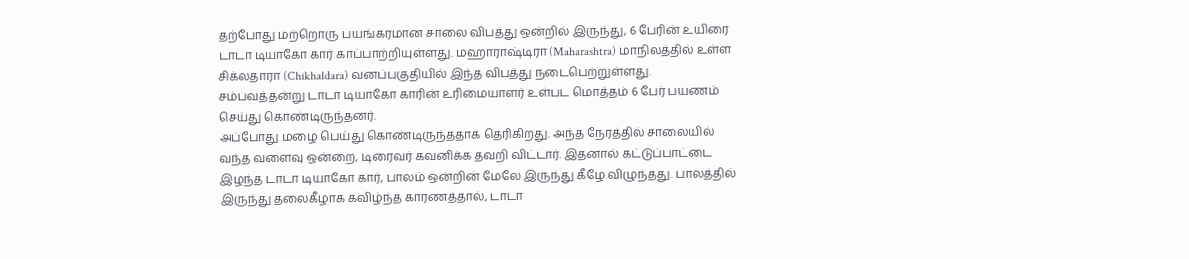தற்போது மற்றொரு பயங்கரமான சாலை விபத்து ஒன்றில் இருந்து, 6 பேரின் உயிரை டாடா டியாகோ கார் காப்பாற்றியுள்ளது. மஹாராஷ்டிரா (Maharashtra) மாநிலத்தில் உள்ள சிக்லதாரா (Chikhaldara) வனப்பகுதியில் இந்த விபத்து நடைபெற்றுள்ளது. சம்பவத்தன்று டாடா டியாகோ காரின் உரிமையாளர் உள்பட மொத்தம் 6 பேர் பயணம் செய்து கொண்டிருந்தனர்.
அப்போது மழை பெய்து கொண்டிருந்ததாக தெரிகிறது. அந்த நேரத்தில் சாலையில் வந்த வளைவு ஒன்றை, டிரைவர் கவனிக்க தவறி விட்டார். இதனால் கட்டுப்பாட்டை இழந்த டாடா டியாகோ கார், பாலம் ஒன்றின் மேலே இருந்து கீழே விழுந்தது. பாலத்தில் இருந்து தலைகீழாக கவிழ்ந்த காரணத்தால், டாடா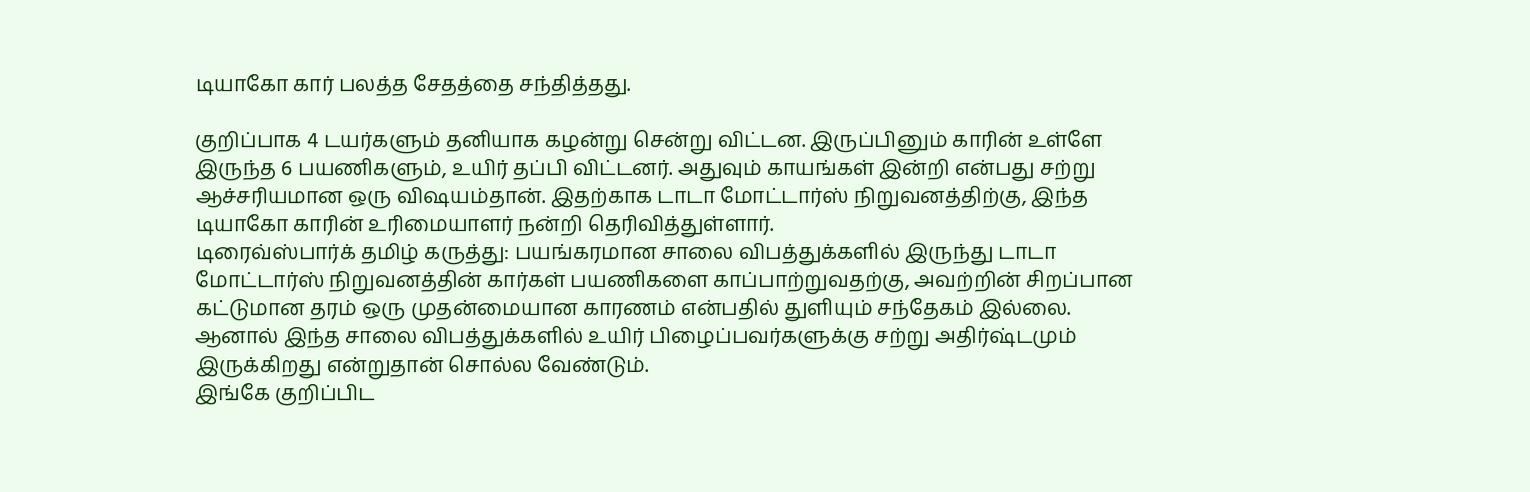டியாகோ கார் பலத்த சேதத்தை சந்தித்தது.

குறிப்பாக 4 டயர்களும் தனியாக கழன்று சென்று விட்டன. இருப்பினும் காரின் உள்ளே இருந்த 6 பயணிகளும், உயிர் தப்பி விட்டனர். அதுவும் காயங்கள் இன்றி என்பது சற்று ஆச்சரியமான ஒரு விஷயம்தான். இதற்காக டாடா மோட்டார்ஸ் நிறுவனத்திற்கு, இந்த டியாகோ காரின் உரிமையாளர் நன்றி தெரிவித்துள்ளார்.
டிரைவ்ஸ்பார்க் தமிழ் கருத்து: பயங்கரமான சாலை விபத்துக்களில் இருந்து டாடா மோட்டார்ஸ் நிறுவனத்தின் கார்கள் பயணிகளை காப்பாற்றுவதற்கு, அவற்றின் சிறப்பான கட்டுமான தரம் ஒரு முதன்மையான காரணம் என்பதில் துளியும் சந்தேகம் இல்லை. ஆனால் இந்த சாலை விபத்துக்களில் உயிர் பிழைப்பவர்களுக்கு சற்று அதிர்ஷ்டமும் இருக்கிறது என்றுதான் சொல்ல வேண்டும்.
இங்கே குறிப்பிட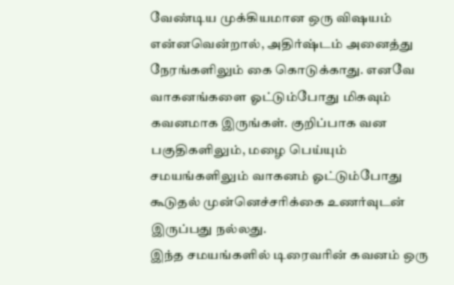வேண்டிய முக்கியமான ஒரு விஷயம் என்னவென்றால், அதிர்ஷ்டம் அனைத்து நேரங்களிலும் கை கொடுக்காது. எனவே வாகனங்களை ஓட்டும்போது மிகவும் கவனமாக இருங்கள். குறிப்பாக வன பகுதிகளிலும், மழை பெய்யும் சமயங்களிலும் வாகனம் ஓட்டும்போது கூடுதல் முன்னெச்சரிக்கை உணர்வுடன் இருப்பது நல்லது.
இந்த சமயங்களில் டிரைவரின் கவனம் ஒரு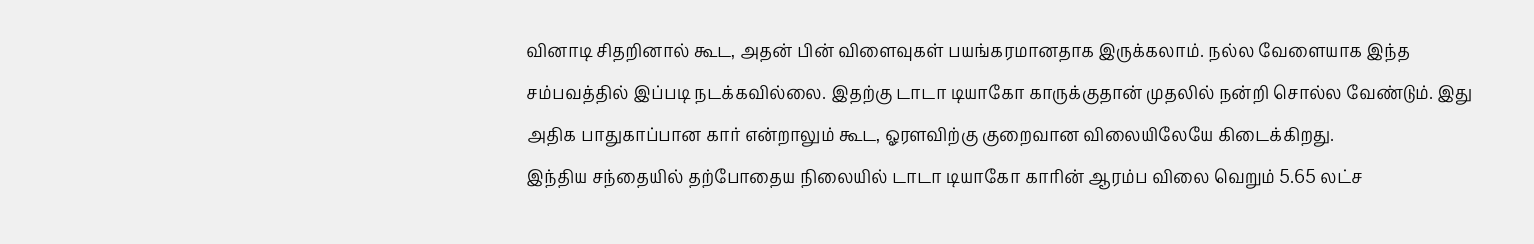வினாடி சிதறினால் கூட, அதன் பின் விளைவுகள் பயங்கரமானதாக இருக்கலாம். நல்ல வேளையாக இந்த சம்பவத்தில் இப்படி நடக்கவில்லை. இதற்கு டாடா டியாகோ காருக்குதான் முதலில் நன்றி சொல்ல வேண்டும். இது அதிக பாதுகாப்பான கார் என்றாலும் கூட, ஓரளவிற்கு குறைவான விலையிலேயே கிடைக்கிறது.
இந்திய சந்தையில் தற்போதைய நிலையில் டாடா டியாகோ காரின் ஆரம்ப விலை வெறும் 5.65 லட்ச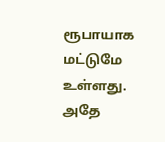ரூபாயாக மட்டுமே உள்ளது. அதே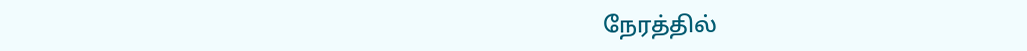நேரத்தில்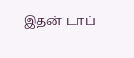இதன் டாப்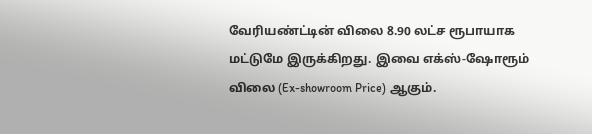வேரியண்ட்டின் விலை 8.90 லட்ச ரூபாயாக மட்டுமே இருக்கிறது. இவை எக்ஸ்-ஷோரூம் விலை (Ex-showroom Price) ஆகும்.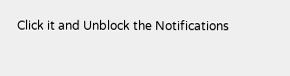Click it and Unblock the Notifications